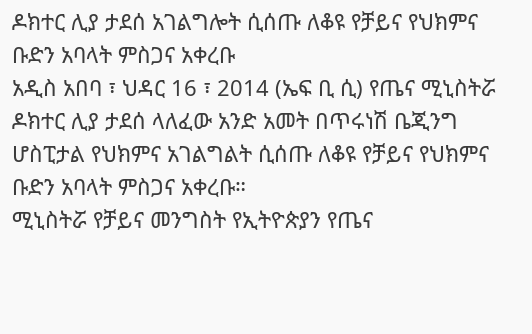ዶክተር ሊያ ታደሰ አገልግሎት ሲሰጡ ለቆዩ የቻይና የህክምና ቡድን አባላት ምስጋና አቀረቡ
አዲስ አበባ ፣ ህዳር 16 ፣ 2014 (ኤፍ ቢ ሲ) የጤና ሚኒስትሯ ዶክተር ሊያ ታደሰ ላለፈው አንድ አመት በጥሩነሽ ቤጂንግ ሆስፒታል የህክምና አገልግልት ሲሰጡ ለቆዩ የቻይና የህክምና ቡድን አባላት ምስጋና አቀረቡ።
ሚኒስትሯ የቻይና መንግስት የኢትዮጵያን የጤና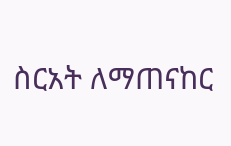ስርአት ለማጠናከር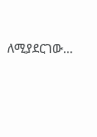ለሚያደርገው…